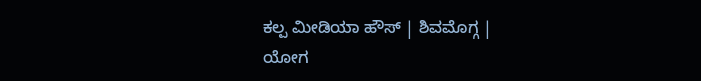ಕಲ್ಪ ಮೀಡಿಯಾ ಹೌಸ್ | ಶಿವಮೊಗ್ಗ |
ಯೋಗ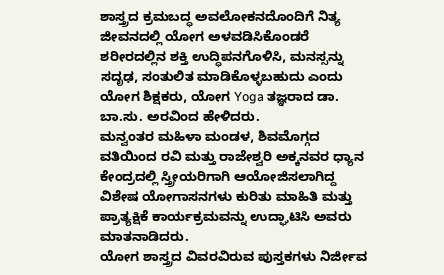ಶಾಸ್ತ್ರದ ಕ್ರಮಬದ್ಧ ಅವಲೋಕನದೊಂದಿಗೆ ನಿತ್ಯ ಜೀವನದಲ್ಲಿ ಯೋಗ ಅಳವಡಿಸಿಕೊಂಡರೆ ಶರೀರದಲ್ಲಿನ ಶಕ್ತಿ ಉದ್ಧಿಪನಗೊಳಿಸಿ, ಮನಸ್ಸನ್ನು ಸದೃಢ, ಸಂತುಲಿತ ಮಾಡಿಕೊಳ್ಳಬಹುದು ಎಂದು ಯೋಗ ಶಿಕ್ಷಕರು, ಯೋಗ Yoga ತಜ್ಞರಾದ ಡಾ. ಬಾ.ಸು. ಅರವಿಂದ ಹೇಳಿದರು.
ಮನ್ವಂತರ ಮಹಿಳಾ ಮಂಡಳ, ಶಿವಮೊಗ್ಗದ ವತಿಯಿಂದ ರವಿ ಮತ್ತು ರಾಜೇಶ್ವರಿ ಅಕ್ಕನವರ ಧ್ಯಾನ ಕೇಂದ್ರದಲ್ಲಿ ಸ್ತ್ರೀಯರಿಗಾಗಿ ಆಯೋಜಿಸಲಾಗಿದ್ದ ವಿಶೇಷ ಯೋಗಾಸನಗಳು ಕುರಿತು ಮಾಹಿತಿ ಮತ್ತು ಪ್ರಾತ್ಯಕ್ಷಿಕೆ ಕಾರ್ಯಕ್ರಮವನ್ನು ಉದ್ಘಾಟಿಸಿ ಅವರು ಮಾತನಾಡಿದರು.
ಯೋಗ ಶಾಸ್ತ್ರದ ವಿವರವಿರುವ ಪುಸ್ತಕಗಳು ನಿರ್ಜೀವ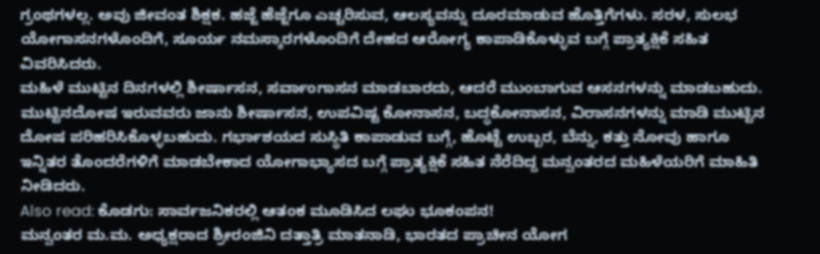ಗ್ರಂಥಗಳಲ್ಲ. ಅವು ಜೀವಂತ ಶಿಕ್ಷಕ. ಹಜ್ಜೆ ಹೆಜ್ಜೆಗೂ ಎಚ್ಚರಿಸುವ, ಆಲಸ್ಯವನ್ನು ದೂರಮಾಡುವ ಹೊತ್ತಿಗೆಗಳು. ಸರಳ, ಸುಲಭ ಯೋಗಾಸನಗಳೊಂದಿಗೆ, ಸೂರ್ಯ ನಮಸ್ಕಾರಗಳೊಂದಿಗೆ ದೇಹದ ಆರೋಗ್ಯ ಕಾಪಾಡಿಕೊಳ್ಳುವ ಬಗ್ಗೆ ಪ್ರಾತ್ಯಕ್ಷಿಕೆ ಸಹಿತ ವಿವರಿಸಿದರು.
ಮಹಿಳೆ ಮುಟ್ಟಿನ ದಿನಗಳಲ್ಲಿ ಶೀರ್ಷಾಸನ, ಸರ್ವಾಂಗಾಸನ ಮಾಡಬಾರದು, ಆದರೆ ಮುಂಬಾಗುವ ಆಸನಗಳನ್ನು ಮಾಡಬಹುದು. ಮುಟ್ಟಿನದೋಷ ಇರುವವರು ಜಾನು ಶೀರ್ಷಾಸನ, ಉಪವಿಷ್ಟ ಕೋನಾಸನ, ಬದ್ಧಕೋನಾಸನ, ವಿರಾಸನಗಳನ್ನು ಮಾಡಿ ಮುಟ್ಟಿನ ದೋಷ ಪರಿಹರಿಸಿಕೊಳ್ಳಬಹುದು. ಗರ್ಭಾಶಯದ ಸುಸ್ಥಿತಿ ಕಾಪಾಡುವ ಬಗ್ಗೆ, ಹೊಟ್ಟೆ ಉಬ್ಬರ, ಬೆನ್ನು, ಕತ್ತು ನೋವು ಹಾಗೂ ಇನ್ನಿತರ ತೊಂದರೆಗಳಿಗೆ ಮಾಡಬೇಕಾದ ಯೋಗಾಭ್ಯಾಸದ ಬಗ್ಗೆ ಪ್ರಾತ್ಯಕ್ಷಿಕೆ ಸಹಿತ ನೆರೆದಿದ್ದ ಮನ್ವಂತರದ ಮಹಿಳೆಯರಿಗೆ ಮಾಹಿತಿ ನೀಡಿದರು.
Also read: ಕೊಡಗು: ಸಾರ್ವಜನಿಕರಲ್ಲಿ ಆತಂಕ ಮೂಡಿಸಿದ ಲಘು ಭೂಕಂಪನ!
ಮನ್ವಂತರ ಮ.ಮ. ಅಧ್ಯಕ್ಷರಾದ ಶ್ರೀರಂಜಿನಿ ದತ್ತಾತ್ರಿ ಮಾತನಾಡಿ, ಭಾರತದ ಪ್ರಾಚೀನ ಯೋಗ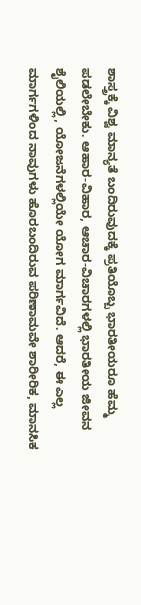ಶಾಸ್ತ್ರಕ್ಕೆ ವಿಶ್ವ ಮಾನ್ಯತೆ ಬಂದಿರುವುದಕ್ಕೆ ಪ್ರತಿಯೊಬ್ಬ ಭಾರತೀಯರೂ ಹೆಮ್ಮ ಪಡಲೇಬೇಕು. ಆಹಾರ-ವಿಹಾರ, ಆಚಾರ-ವಿಚಾರಗಳಲ್ಲಿ ಭಾರತೀಯ ಜೀವನ ಶೈಲಿಯಲ್ಲಿ, ಯೋಜನೆಗಳಲ್ಲಿಯೇ ಯೋಗ ಮಾರ್ಗವಿದೆ. ಆದರೆ, ಈ ಎಲ್ಲ ಮಾರ್ಗಗಳಿಂದ ನಾವುಗಳು ಹೊರಬಂದಿರುವ ಪರಿಣಾಮವೇ ಶಾರೀರಿಕ, ಮಾನಸಿಕ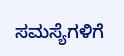ಸಮಸ್ಯೆಗಳಿಗೆ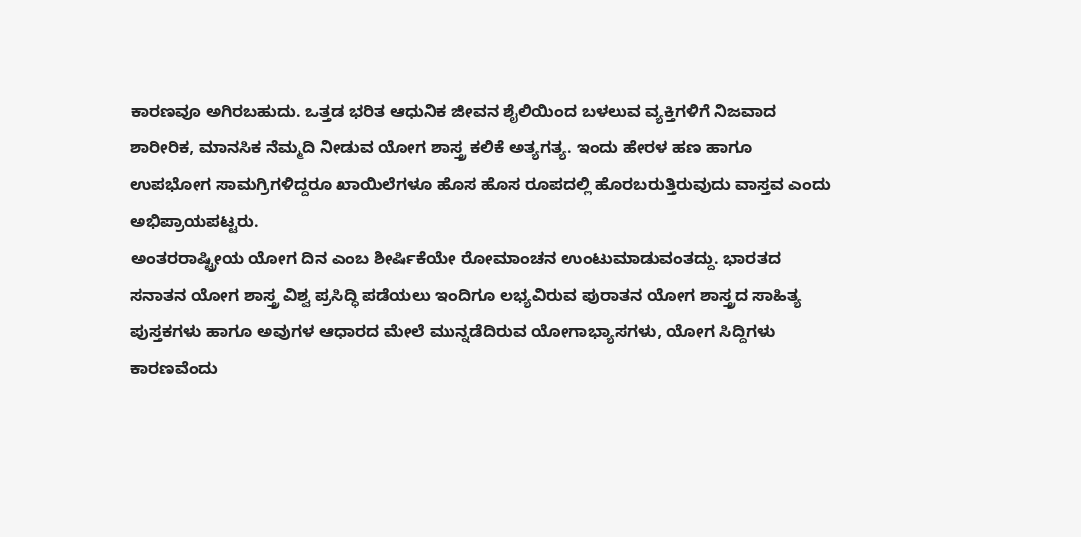ಕಾರಣವೂ ಅಗಿರಬಹುದು. ಒತ್ತಡ ಭರಿತ ಆಧುನಿಕ ಜೀವನ ಶೈಲಿಯಿಂದ ಬಳಲುವ ವ್ಯಕ್ತಿಗಳಿಗೆ ನಿಜವಾದ ಶಾರೀರಿಕ, ಮಾನಸಿಕ ನೆಮ್ಮದಿ ನೀಡುವ ಯೋಗ ಶಾಸ್ತ್ರ ಕಲಿಕೆ ಅತ್ಯಗತ್ಯ. ಇಂದು ಹೇರಳ ಹಣ ಹಾಗೂ ಉಪಭೋಗ ಸಾಮಗ್ರಿಗಳಿದ್ದರೂ ಖಾಯಿಲೆಗಳೂ ಹೊಸ ಹೊಸ ರೂಪದಲ್ಲಿ ಹೊರಬರುತ್ತಿರುವುದು ವಾಸ್ತವ ಎಂದು ಅಭಿಪ್ರಾಯಪಟ್ಟರು.
ಅಂತರರಾಷ್ಟ್ರೀಯ ಯೋಗ ದಿನ ಎಂಬ ಶೀರ್ಷಿಕೆಯೇ ರೋಮಾಂಚನ ಉಂಟುಮಾಡುವಂತದ್ದು. ಭಾರತದ ಸನಾತನ ಯೋಗ ಶಾಸ್ತ್ರ ವಿಶ್ವ ಪ್ರಸಿದ್ಧಿ ಪಡೆಯಲು ಇಂದಿಗೂ ಲಭ್ಯವಿರುವ ಪುರಾತನ ಯೋಗ ಶಾಸ್ತ್ರದ ಸಾಹಿತ್ಯ ಪುಸ್ತಕಗಳು ಹಾಗೂ ಅವುಗಳ ಆಧಾರದ ಮೇಲೆ ಮುನ್ನಡೆದಿರುವ ಯೋಗಾಭ್ಯಾಸಗಳು, ಯೋಗ ಸಿದ್ದಿಗಳು ಕಾರಣವೆಂದು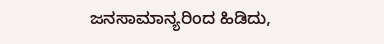ಜನಸಾಮಾನ್ಯರಿಂದ ಹಿಡಿದು,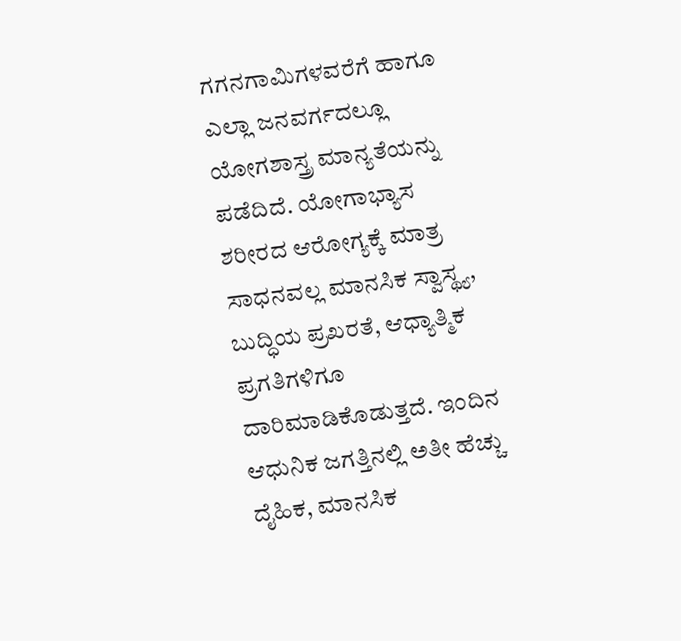ಗಗನಗಾಮಿಗಳವರೆಗೆ ಹಾಗೂ ಎಲ್ಲಾ ಜನವರ್ಗದಲ್ಲೂ ಯೋಗಶಾಸ್ತ್ರ ಮಾನ್ಯತೆಯನ್ನು ಪಡೆದಿದೆ. ಯೋಗಾಭ್ಯಾಸ ಶರೀರದ ಆರೋಗ್ಯಕ್ಕೆ ಮಾತ್ರ ಸಾಧನವಲ್ಲ ಮಾನಸಿಕ ಸ್ವಾಸ್ಥ್ಯ, ಬುದ್ಧಿಯ ಪ್ರಖರತೆ, ಆಧ್ಯಾತ್ಮಿಕ ಪ್ರಗತಿಗಳಿಗೂ ದಾರಿಮಾಡಿಕೊಡುತ್ತದೆ. ಇಂದಿನ ಆಧುನಿಕ ಜಗತ್ತಿನಲ್ಲಿ ಅತೀ ಹೆಚ್ಚು ದೈಹಿಕ, ಮಾನಸಿಕ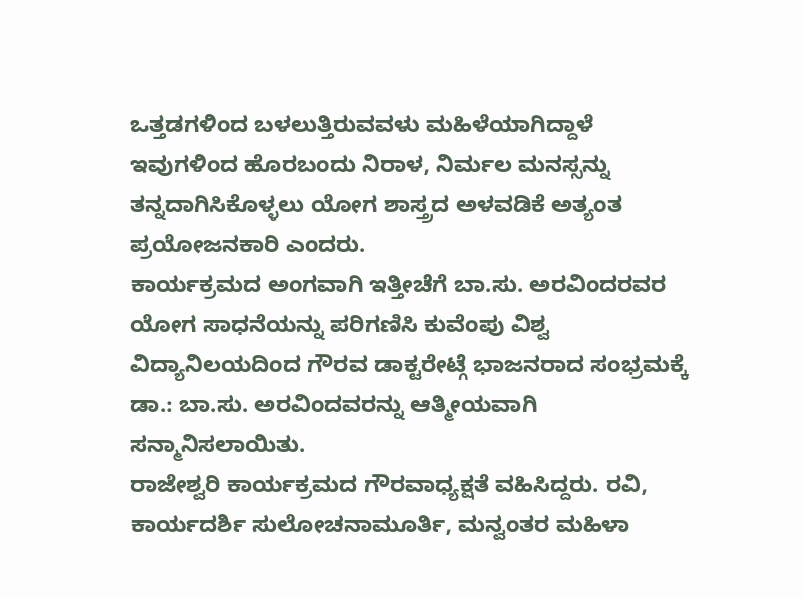ಒತ್ತಡಗಳಿಂದ ಬಳಲುತ್ತಿರುವವಳು ಮಹಿಳೆಯಾಗಿದ್ದಾಳೆ ಇವುಗಳಿಂದ ಹೊರಬಂದು ನಿರಾಳ, ನಿರ್ಮಲ ಮನಸ್ಸನ್ನು ತನ್ನದಾಗಿಸಿಕೊಳ್ಳಲು ಯೋಗ ಶಾಸ್ತ್ರದ ಅಳವಡಿಕೆ ಅತ್ಯಂತ ಪ್ರಯೋಜನಕಾರಿ ಎಂದರು.
ಕಾರ್ಯಕ್ರಮದ ಅಂಗವಾಗಿ ಇತ್ತೀಚೆಗೆ ಬಾ.ಸು. ಅರವಿಂದರವರ ಯೋಗ ಸಾಧನೆಯನ್ನು ಪರಿಗಣಿಸಿ ಕುವೆಂಪು ವಿಶ್ವ ವಿದ್ಯಾನಿಲಯದಿಂದ ಗೌರವ ಡಾಕ್ಟರೇಟ್ಗೆ ಭಾಜನರಾದ ಸಂಭ್ರಮಕ್ಕೆ ಡಾ.: ಬಾ.ಸು. ಅರವಿಂದವರನ್ನು ಆತ್ಮೀಯವಾಗಿ ಸನ್ಮಾನಿಸಲಾಯಿತು.
ರಾಜೇಶ್ವರಿ ಕಾರ್ಯಕ್ರಮದ ಗೌರವಾಧ್ಯಕ್ಷತೆ ವಹಿಸಿದ್ದರು. ರವಿ, ಕಾರ್ಯದರ್ಶಿ ಸುಲೋಚನಾಮೂರ್ತಿ, ಮನ್ವಂತರ ಮಹಿಳಾ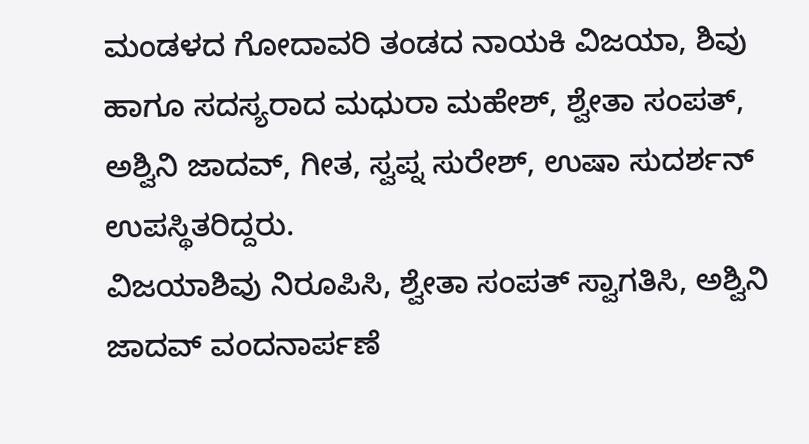ಮಂಡಳದ ಗೋದಾವರಿ ತಂಡದ ನಾಯಕಿ ವಿಜಯಾ, ಶಿವು ಹಾಗೂ ಸದಸ್ಯರಾದ ಮಧುರಾ ಮಹೇಶ್, ಶ್ವೇತಾ ಸಂಪತ್, ಅಶ್ವಿನಿ ಜಾದವ್, ಗೀತ, ಸ್ವಪ್ನ ಸುರೇಶ್, ಉಷಾ ಸುದರ್ಶನ್ ಉಪಸ್ಥಿತರಿದ್ದರು.
ವಿಜಯಾಶಿವು ನಿರೂಪಿಸಿ, ಶ್ವೇತಾ ಸಂಪತ್ ಸ್ವಾಗತಿಸಿ, ಅಶ್ವಿನಿ ಜಾದವ್ ವಂದನಾರ್ಪಣೆ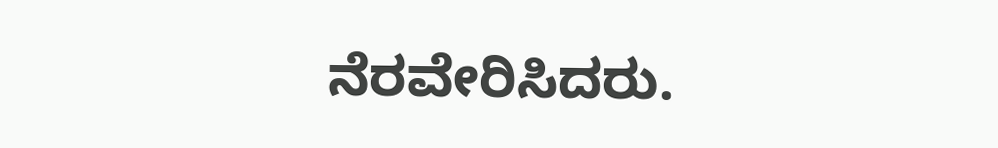ನೆರವೇರಿಸಿದರು.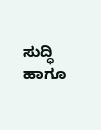ಸುದ್ಧಿ ಹಾಗೂ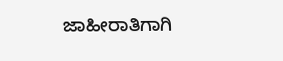ಜಾಹೀರಾತಿಗಾಗಿ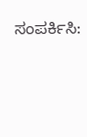ಸಂಪರ್ಕಿಸಿ: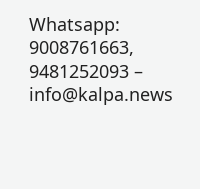Whatsapp: 9008761663, 9481252093 – info@kalpa.news